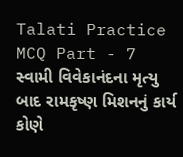Talati Practice MCQ Part - 7
સ્વામી વિવેકાનંદના મૃત્યુ બાદ રામકૃષ્ણ મિશનનું કાર્ય કોણે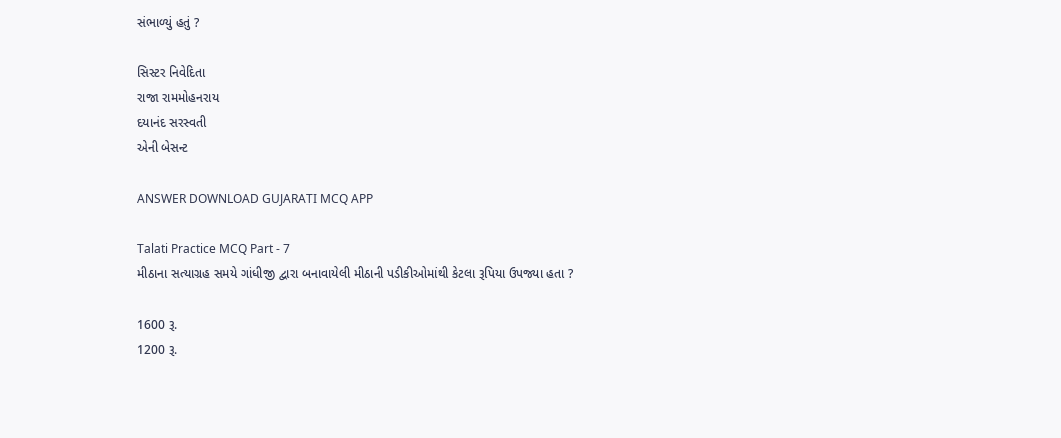સંભાળ્યું હતું ?

સિસ્ટર નિવેદિતા
રાજા રામમોહનરાય
દયાનંદ સરસ્વતી
એની બેસન્ટ

ANSWER DOWNLOAD GUJARATI MCQ APP

Talati Practice MCQ Part - 7
મીઠાના સત્યાગ્રહ સમયે ગાંધીજી દ્વારા બનાવાયેલી મીઠાની પડીકીઓમાંથી કેટલા રૂપિયા ઉપજ્યા હતા ?

1600 રૂ.
1200 રૂ.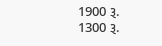1900 રૂ.
1300 રૂ.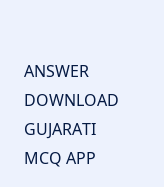ANSWER DOWNLOAD GUJARATI MCQ APP